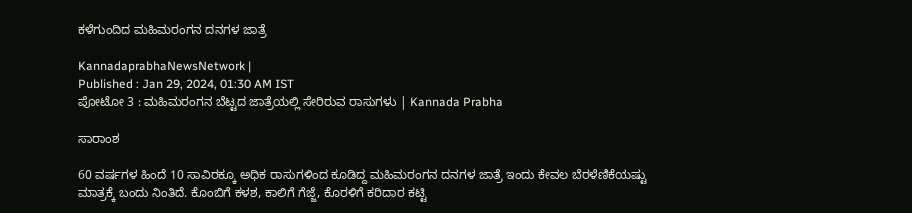ಕಳೆಗುಂದಿದ ಮಹಿಮರಂಗನ ದನಗಳ ಜಾತ್ರೆ

KannadaprabhaNewsNetwork |
Published : Jan 29, 2024, 01:30 AM IST
ಪೋಟೋ 3 : ಮಹಿಮರಂಗನ ಬೆಟ್ಟದ ಜಾತ್ರೆಯಲ್ಲಿ ಸೇರಿರುವ ರಾಸುಗಳು | Kannada Prabha

ಸಾರಾಂಶ

60 ವರ್ಷಗಳ ಹಿಂದೆ 10 ಸಾವಿರಕ್ಕೂ ಅಧಿಕ ರಾಸುಗಳಿಂದ ಕೂಡಿದ್ದ ಮಹಿಮರಂಗನ ದನಗಳ ಜಾತ್ರೆ ಇಂದು ಕೇವಲ ಬೆರಳೆಣಿಕೆಯಷ್ಟು ಮಾತ್ರಕ್ಕೆ ಬಂದು ನಿಂತಿದೆ. ಕೊಂಬಿಗೆ ಕಳಶ, ಕಾಲಿಗೆ ಗೆಜ್ಜೆ, ಕೊರಳಿಗೆ ಕರಿದಾರ ಕಟ್ಟಿ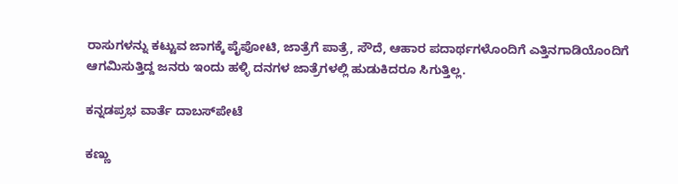ರಾಸುಗಳನ್ನು ಕಟ್ಟುವ ಜಾಗಕ್ಕೆ ಪೈಪೋಟಿ, ಜಾತ್ರೆಗೆ ಪಾತ್ರೆ, ಸೌದೆ, ಆಹಾರ ಪದಾರ್ಥಗಳೊಂದಿಗೆ ಎತ್ತಿನಗಾಡಿಯೊಂದಿಗೆ ಆಗಮಿಸುತ್ತಿದ್ದ ಜನರು ಇಂದು ಹಳ್ಳಿ ದನಗಳ ಜಾತ್ರೆಗಳಲ್ಲಿ ಹುಡುಕಿದರೂ ಸಿಗುತ್ತಿಲ್ಲ.

ಕನ್ನಡಪ್ರಭ ವಾರ್ತೆ ದಾಬಸ್‌ಪೇಟೆ

ಕಣ್ಣು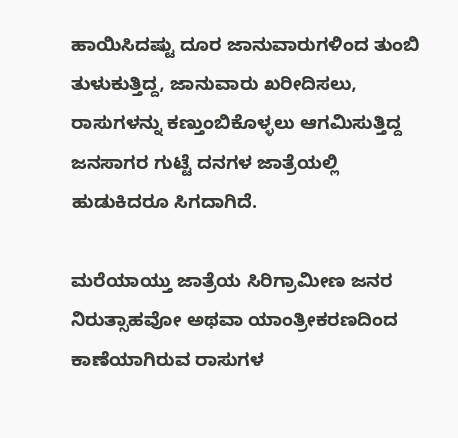ಹಾಯಿಸಿದಷ್ಟು ದೂರ ಜಾನುವಾರುಗಳಿಂದ ತುಂಬಿ ತುಳುಕುತ್ತಿದ್ದ, ಜಾನುವಾರು ಖರೀದಿಸಲು, ರಾಸುಗಳನ್ನು ಕಣ್ತುಂಬಿಕೊಳ್ಳಲು ಆಗಮಿಸುತ್ತಿದ್ದ ಜನಸಾಗರ ಗುಟ್ಟೆ ದನಗಳ ಜಾತ್ರೆಯಲ್ಲಿ ಹುಡುಕಿದರೂ ಸಿಗದಾಗಿದೆ.

ಮರೆಯಾಯ್ತು ಜಾತ್ರೆಯ ಸಿರಿಗ್ರಾಮೀಣ ಜನರ ನಿರುತ್ಸಾಹವೋ ಅಥವಾ ಯಾಂತ್ರೀಕರಣದಿಂದ ಕಾಣೆಯಾಗಿರುವ ರಾಸುಗಳ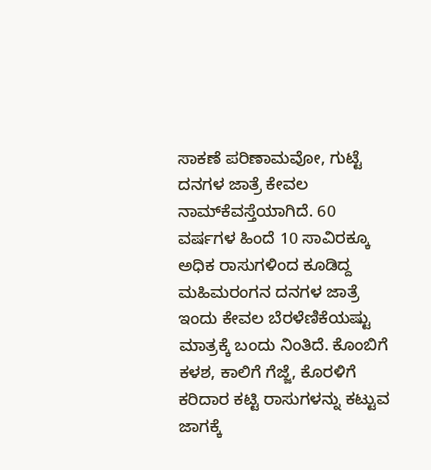ಸಾಕಣೆ ಪರಿಣಾಮವೋ, ಗುಟ್ಟೆ ದನಗಳ ಜಾತ್ರೆ ಕೇವಲ ನಾಮ್‌ಕೆವಸ್ತೆಯಾಗಿದೆ. 60 ವರ್ಷಗಳ ಹಿಂದೆ 10 ಸಾವಿರಕ್ಕೂ ಅಧಿಕ ರಾಸುಗಳಿಂದ ಕೂಡಿದ್ದ ಮಹಿಮರಂಗನ ದನಗಳ ಜಾತ್ರೆ ಇಂದು ಕೇವಲ ಬೆರಳೆಣಿಕೆಯಷ್ಟು ಮಾತ್ರಕ್ಕೆ ಬಂದು ನಿಂತಿದೆ. ಕೊಂಬಿಗೆ ಕಳಶ, ಕಾಲಿಗೆ ಗೆಜ್ಜೆ, ಕೊರಳಿಗೆ ಕರಿದಾರ ಕಟ್ಟಿ ರಾಸುಗಳನ್ನು ಕಟ್ಟುವ ಜಾಗಕ್ಕೆ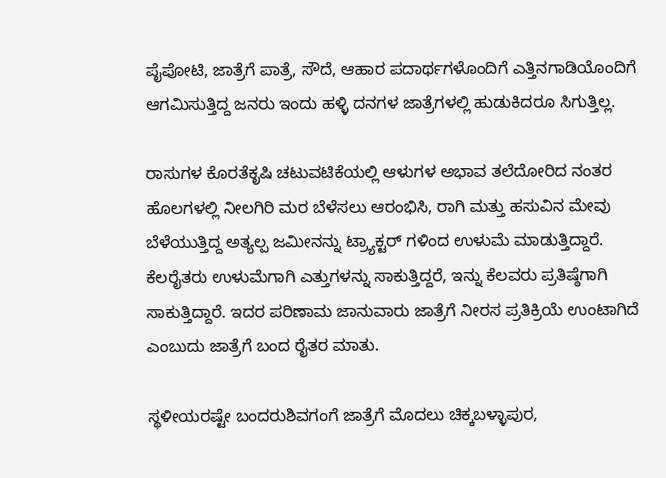ಪೈಪೋಟಿ, ಜಾತ್ರೆಗೆ ಪಾತ್ರೆ, ಸೌದೆ, ಆಹಾರ ಪದಾರ್ಥಗಳೊಂದಿಗೆ ಎತ್ತಿನಗಾಡಿಯೊಂದಿಗೆ ಆಗಮಿಸುತ್ತಿದ್ದ ಜನರು ಇಂದು ಹಳ್ಳಿ ದನಗಳ ಜಾತ್ರೆಗಳಲ್ಲಿ ಹುಡುಕಿದರೂ ಸಿಗುತ್ತಿಲ್ಲ.

ರಾಸುಗಳ ಕೊರತೆಕೃಷಿ ಚಟುವಟಿಕೆಯಲ್ಲಿ ಆಳುಗಳ ಅಭಾವ ತಲೆದೋರಿದ ನಂತರ ಹೊಲಗಳಲ್ಲಿ ನೀಲಗಿರಿ ಮರ ಬೆಳೆಸಲು ಆರಂಭಿಸಿ, ರಾಗಿ ಮತ್ತು ಹಸುವಿನ ಮೇವು ಬೆಳೆಯುತ್ತಿದ್ದ ಅತ್ಯಲ್ಪ ಜಮೀನನ್ನು ಟ್ರ್ಯಾಕ್ಟರ್ ಗಳಿಂದ ಉಳುಮೆ ಮಾಡುತ್ತಿದ್ದಾರೆ. ಕೆಲರೈತರು ಉಳುಮೆಗಾಗಿ ಎತ್ತುಗಳನ್ನು ಸಾಕುತ್ತಿದ್ದರೆ, ಇನ್ನು ಕೆಲವರು ಪ್ರತಿಷ್ಠೆಗಾಗಿ ಸಾಕುತ್ತಿದ್ದಾರೆ. ಇದರ ಪರಿಣಾಮ ಜಾನುವಾರು ಜಾತ್ರೆಗೆ ನೀರಸ ಪ್ರತಿಕ್ರಿಯೆ ಉಂಟಾಗಿದೆ ಎಂಬುದು ಜಾತ್ರೆಗೆ ಬಂದ ರೈತರ ಮಾತು.

ಸ್ಥಳೀಯರಷ್ಟೇ ಬಂದರುಶಿವಗಂಗೆ ಜಾತ್ರೆಗೆ ಮೊದಲು ಚಿಕ್ಕಬಳ್ಳಾಪುರ,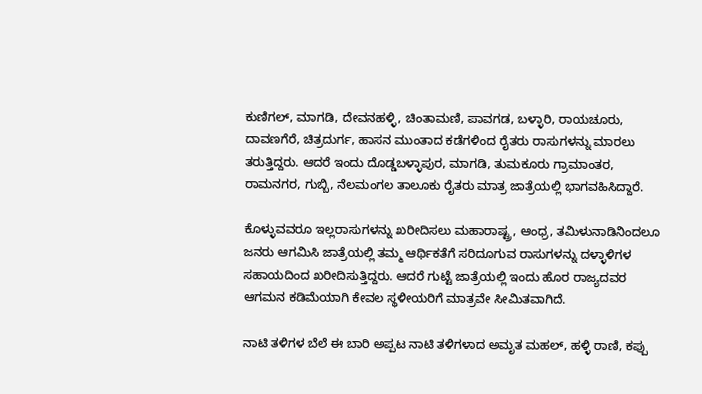ಕುಣಿಗಲ್, ಮಾಗಡಿ, ದೇವನಹಳ್ಳಿ, ಚಿಂತಾಮಣಿ, ಪಾವಗಡ, ಬಳ್ಳಾರಿ, ರಾಯಚೂರು, ದಾವಣಗೆರೆ, ಚಿತ್ರದುರ್ಗ, ಹಾಸನ ಮುಂತಾದ ಕಡೆಗಳಿಂದ ರೈತರು ರಾಸುಗಳನ್ನು ಮಾರಲು ತರುತ್ತಿದ್ದರು. ಆದರೆ ಇಂದು ದೊಡ್ಡಬಳ್ಳಾಪುರ, ಮಾಗಡಿ, ತುಮಕೂರು ಗ್ರಾಮಾಂತರ, ರಾಮನಗರ, ಗುಬ್ಬಿ, ನೆಲಮಂಗಲ ತಾಲೂಕು ರೈತರು ಮಾತ್ರ ಜಾತ್ರೆಯಲ್ಲಿ ಭಾಗವಹಿಸಿದ್ದಾರೆ.

ಕೊಳ್ಳುವವರೂ ಇಲ್ಲರಾಸುಗಳನ್ನು ಖರೀದಿಸಲು ಮಹಾರಾಷ್ಟ್ರ, ಆಂಧ್ರ, ತಮಿಳುನಾಡಿನಿಂದಲೂ ಜನರು ಆಗಮಿಸಿ ಜಾತ್ರೆಯಲ್ಲಿ ತಮ್ಮ ಆರ್ಥಿಕತೆಗೆ ಸರಿದೂಗುವ ರಾಸುಗಳನ್ನು ದಳ್ಳಾಳಿಗಳ ಸಹಾಯದಿಂದ ಖರೀದಿಸುತ್ತಿದ್ದರು. ಆದರೆ ಗುಟ್ಟೆ ಜಾತ್ರೆಯಲ್ಲಿ ಇಂದು ಹೊರ ರಾಜ್ಯದವರ ಆಗಮನ ಕಡಿಮೆಯಾಗಿ ಕೇವಲ ಸ್ಥಳೀಯರಿಗೆ ಮಾತ್ರವೇ ಸೀಮಿತವಾಗಿದೆ.

ನಾಟಿ ತಳಿಗಳ ಬೆಲೆ ಈ ಬಾರಿ ಅಪ್ಪಟ ನಾಟಿ ತಳಿಗಳಾದ ಅಮೃತ ಮಹಲ್, ಹಳ್ಳಿ ರಾಣಿ, ಕಪ್ಪು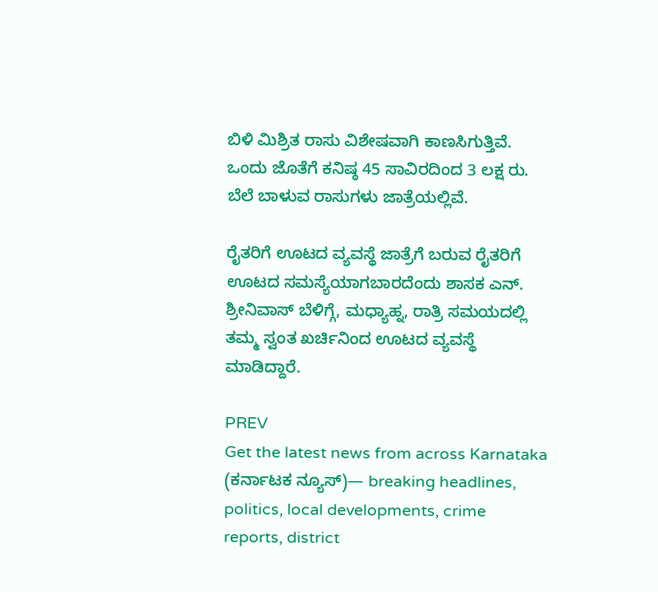ಬಿಳಿ ಮಿಶ್ರಿತ ರಾಸು ವಿಶೇಷವಾಗಿ ಕಾಣಸಿಗುತ್ತಿವೆ. ಒಂದು ಜೊತೆಗೆ ಕನಿಷ್ಠ 45 ಸಾವಿರದಿಂದ 3 ಲಕ್ಷ ರು. ಬೆಲೆ ಬಾಳುವ ರಾಸುಗಳು ಜಾತ್ರೆಯಲ್ಲಿವೆ.

ರೈತರಿಗೆ ಊಟದ ವ್ಯವಸ್ಥೆ ಜಾತ್ರೆಗೆ ಬರುವ ರೈತರಿಗೆ ಊಟದ ಸಮಸ್ಯೆಯಾಗಬಾರದೆಂದು ಶಾಸಕ ಎನ್. ಶ್ರೀನಿವಾಸ್ ಬೆಳಿಗ್ಗೆ, ಮಧ್ಯಾಹ್ನ, ರಾತ್ರಿ ಸಮಯದಲ್ಲಿ ತಮ್ಮ ಸ್ವಂತ ಖರ್ಚಿನಿಂದ ಊಟದ ವ್ಯವಸ್ಥೆ ಮಾಡಿದ್ದಾರೆ.

PREV
Get the latest news from across Karnataka (ಕರ್ನಾಟಕ ನ್ಯೂಸ್)— breaking headlines, politics, local developments, crime reports, district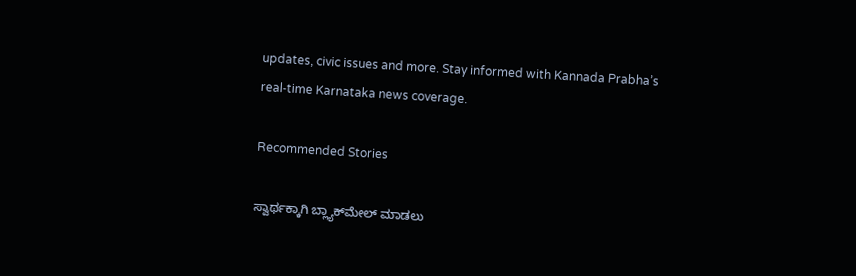updates, civic issues and more. Stay informed with Kannada Prabha’s real‑time Karnataka news coverage.

Recommended Stories

ಸ್ವಾರ್ಥಕ್ಕಾಗಿ ಬ್ಲ್ಯಾಕ್‌ಮೇಲ್‌ ಮಾಡಲು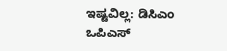ಇಷ್ಟವಿಲ್ಲ: ಡಿಸಿಎಂ
ಒಪಿಎಸ್‌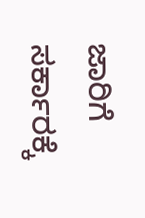ಜಾರಿಗೆ ಸರ್ಕಾರಕ್ಕೆ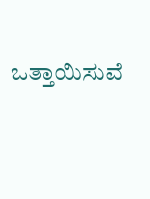ಒತ್ತಾಯಿಸುವೆ